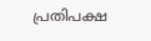പ്രതിപക്ഷ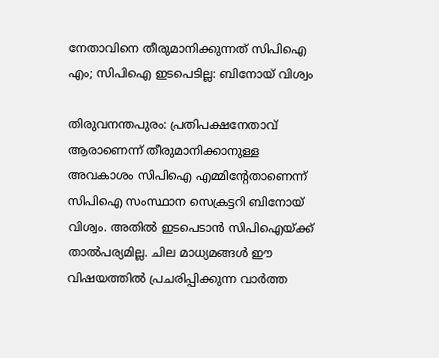നേതാവിനെ തീരുമാനിക്കുന്നത് സിപിഐ എം; സിപിഐ ഇടപെടില്ല: ബിനോയ് വിശ്വം

തിരുവനന്തപുരം: പ്രതിപക്ഷനേതാവ് ആരാണെന്ന് തീരുമാനിക്കാനുള്ള അവകാശം സിപിഐ എമ്മിന്റേതാണെന്ന് സിപിഐ സംസ്ഥാന സെക്രട്ടറി ബിനോയ് വിശ്വം. അതിൽ ഇടപെടാൻ സിപിഐയ്ക്ക് താൽപര്യമില്ല. ചില മാധ്യമങ്ങൾ ഈ വിഷയത്തിൽ പ്രചരിപ്പിക്കുന്ന വാർത്ത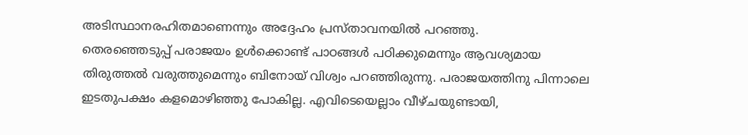അടിസ്ഥാനരഹിതമാണെന്നും അദ്ദേഹം പ്രസ്താവനയിൽ പറഞ്ഞു.
തെരഞ്ഞെടുപ്പ് പരാജയം ഉൾക്കൊണ്ട് പാഠങ്ങൾ പഠിക്കുമെന്നും ആവശ്യമായ തിരുത്തൽ വരുത്തുമെന്നും ബിനോയ് വിശ്വം പറഞ്ഞിരുന്നു. പരാജയത്തിനു പിന്നാലെ ഇടതുപക്ഷം കളമൊഴിഞ്ഞു പോകില്ല. എവിടെയെല്ലാം വീഴ്ചയുണ്ടായി,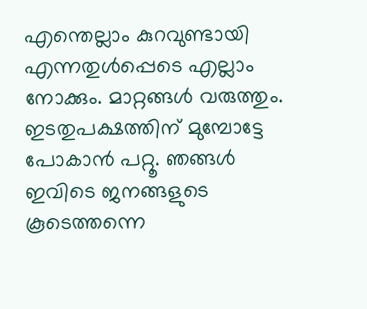എന്തെല്ലാം കുറവുണ്ടായി എന്നതുൾപ്പെടെ എല്ലാം നോക്കും. മാറ്റങ്ങൾ വരുത്തും. ഇടതുപക്ഷത്തിന് മുമ്പോട്ടേ പോകാൻ പറ്റൂ. ഞങ്ങൾ ഇവിടെ ജനങ്ങളുടെ കൂടെത്തന്നെ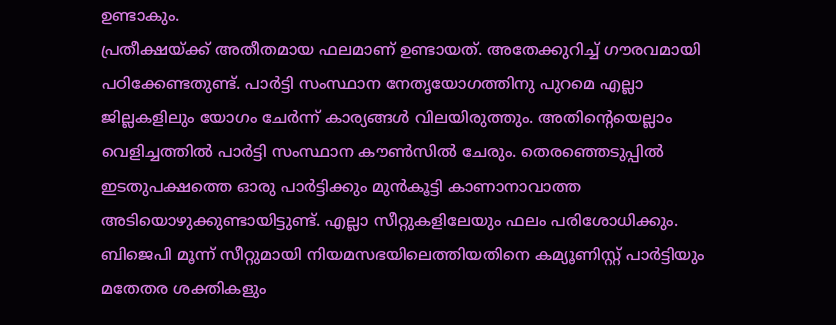ഉണ്ടാകും.
പ്രതീക്ഷയ്ക്ക് അതീതമായ ഫലമാണ് ഉണ്ടായത്. അതേക്കുറിച്ച് ഗൗരവമായി പഠിക്കേണ്ടതുണ്ട്. പാർട്ടി സംസ്ഥാന നേതൃയോഗത്തിനു പുറമെ എല്ലാ ജില്ലകളിലും യോഗം ചേർന്ന് കാര്യങ്ങൾ വിലയിരുത്തും. അതിന്റെയെല്ലാം വെളിച്ചത്തിൽ പാർട്ടി സംസ്ഥാന കൗൺസിൽ ചേരും. തെരഞ്ഞെടുപ്പിൽ ഇടതുപക്ഷത്തെ ഓരു പാർട്ടിക്കും മുൻകൂട്ടി കാണാനാവാത്ത അടിയൊഴുക്കുണ്ടായിട്ടുണ്ട്. എല്ലാ സീറ്റുകളിലേയും ഫലം പരിശോധിക്കും. ബിജെപി മൂന്ന് സീറ്റുമായി നിയമസഭയിലെത്തിയതിനെ കമ്യൂണിസ്റ്റ് പാർട്ടിയും മതേതര ശക്തികളും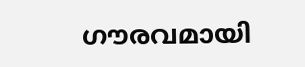ഗൗരവമായി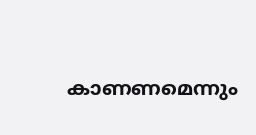കാണണമെന്നും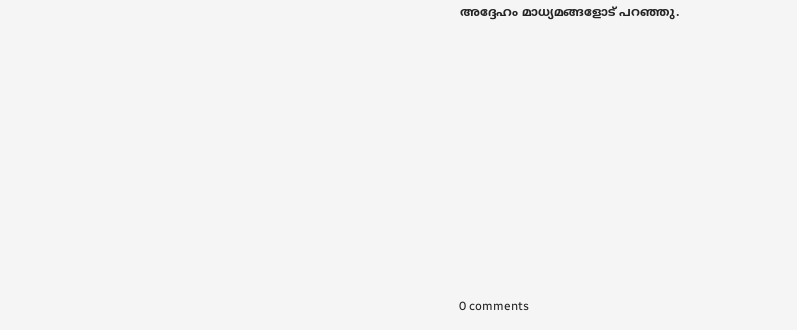അദ്ദേഹം മാധ്യമങ്ങളോട് പറഞ്ഞു.










0 comments